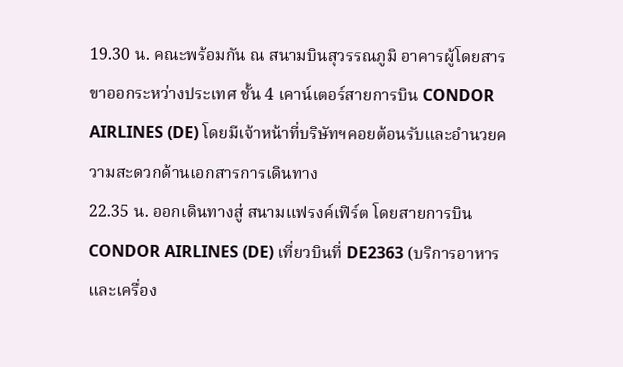19.30 น. คณะพร้อมกัน ณ สนามบินสุวรรณภูมิ อาคารผู้โดยสารขาออกระหว่างประเทศ ชั้น 4 เคาน์เตอร์สายการบิน CONDOR AIRLINES (DE) โดยมีเจ้าหน้าที่บริษัทฯคอยต้อนรับและอำนวยความสะดวกด้านเอกสารการเดินทาง
22.35 น. ออกเดินทางสู่ สนามแฟรงค์เฟิร์ต โดยสายการบิน CONDOR AIRLINES (DE) เที่ยวบินที่ DE2363 (บริการอาหารและเครื่อง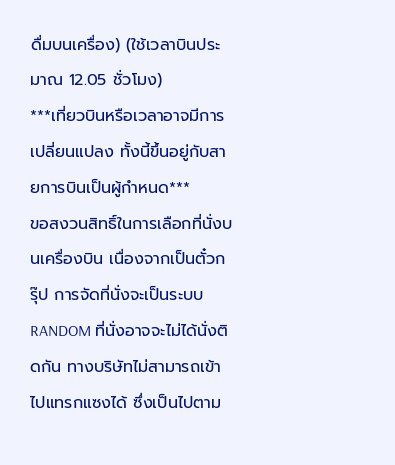ดื่มบนเครื่อง) (ใช้เวลาบินประมาณ 12.05 ชั่วโมง)
***เที่ยวบินหรือเวลาอาจมีการเปลี่ยนแปลง ทั้งนี้ขึ้นอยู่กับสายการบินเป็นผู้กำหนด***
ขอสงวนสิทธิ์ในการเลือกที่นั่งบนเครื่องบิน เนื่องจากเป็นตั๋วกรุ๊ป การจัดที่นั่งจะเป็นระบบ RANDOM ที่นั่งอาจจะไม่ได้นั่งติดกัน ทางบริษัทไม่สามารถเข้าไปแทรกแซงได้ ซึ่งเป็นไปตาม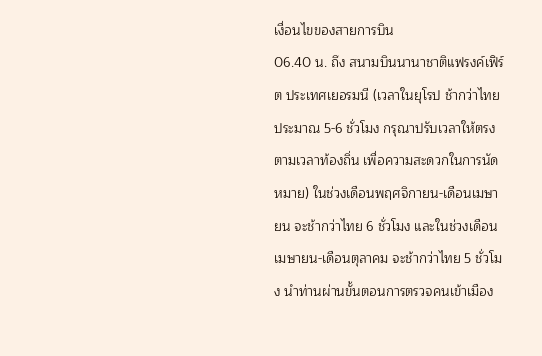เงื่อนไขของสายการบิน
06.40 น. ถึง สนามบินนานาชาติแฟรงค์เฟิร์ต ประเทศเยอรมนี (เวลาในยุโรป ช้ากว่าไทยประมาณ 5-6 ชั่วโมง กรุณาปรับเวลาให้ตรงตามเวลาท้องถิ่น เพื่อความสะดวกในการนัดหมาย) ในช่วงเดือนพฤศจิกายน-เดือนเมษายน จะช้ากว่าไทย 6 ชั่วโมง และในช่วงเดือนเมษายน-เดือนตุลาคม จะช้ากว่าไทย 5 ชั่วโมง นำท่านผ่านขั้นตอนการตรวจคนเข้าเมือง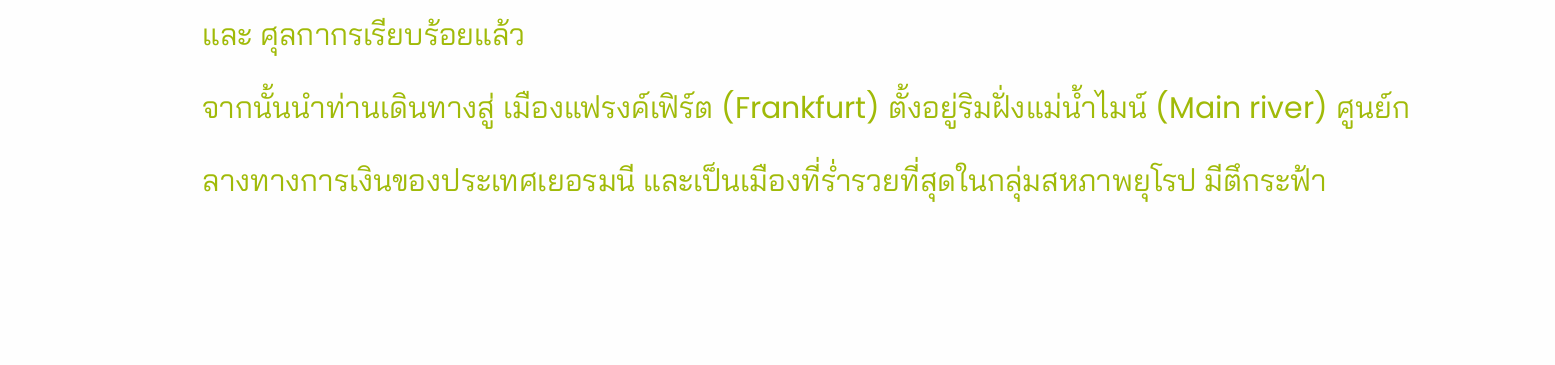และ ศุลกากรเรียบร้อยแล้ว
จากนั้นนำท่านเดินทางสู่ เมืองแฟรงค์เฟิร์ต (Frankfurt) ตั้งอยู่ริมฝั่งแม่น้ำไมน์ (Main river) ศูนย์กลางทางการเงินของประเทศเยอรมนี และเป็นเมืองที่ร่ำรวยที่สุดในกลุ่มสหภาพยุโรป มีตึกระฟ้า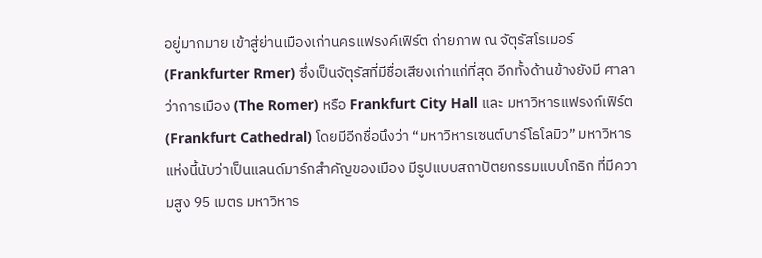อยู่มากมาย เข้าสู่ย่านเมืองเก่านครแฟรงค์เฟิร์ต ถ่ายภาพ ณ จัตุรัสโรเมอร์ (Frankfurter Rmer) ซึ่งเป็นจัตุรัสที่มีชื่อเสียงเก่าแก่ที่สุด อีกทั้งด้านข้างยังมี ศาลาว่าการเมือง (The Romer) หรือ Frankfurt City Hall และ มหาวิหารแฟรงก์เฟิร์ต (Frankfurt Cathedral) โดยมีอีกชื่อนึงว่า “มหาวิหารเซนต์บาร์โธโลมิว” มหาวิหารแห่งนี้นับว่าเป็นแลนด์มาร์กสำคัญของเมือง มีรูปแบบสถาปัตยกรรมแบบโกธิก ที่มีความสูง 95 เมตร มหาวิหาร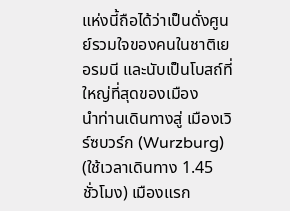แห่งนี้ถือได้ว่าเป็นดั่งศูนย์รวมใจของคนในชาติเยอรมนี และนับเป็นโบสถ์ที่ใหญ่ที่สุดของเมือง
นำท่านเดินทางสู่ เมืองเวิร์ซบวร์ก (Wurzburg) (ใช้เวลาเดินทาง 1.45 ชั่วโมง) เมืองแรก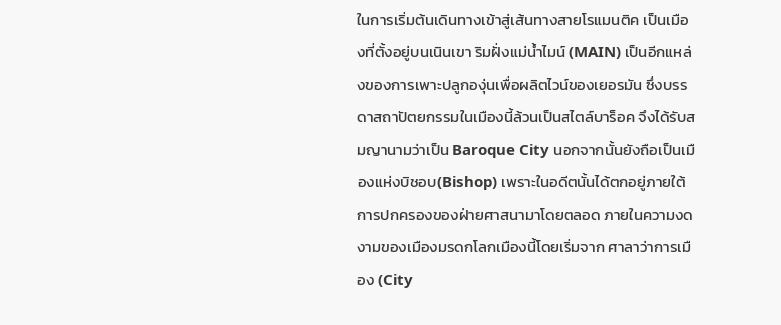ในการเริ่มต้นเดินทางเข้าสู่เส้นทางสายโรแมนติค เป็นเมืองที่ตั้งอยู่บนเนินเขา ริมฝั่งแม่น้ำไมน์ (MAIN) เป็นอีกแหล่งของการเพาะปลูกองุ่นเพื่อผลิตไวน์ของเยอรมัน ซึ่งบรรดาสถาปัตยกรรมในเมืองนี้ล้วนเป็นสไตล์บาร็อค จึงได้รับสมญานามว่าเป็น Baroque City นอกจากนั้นยังถือเป็นเมืองแห่งบิชอบ(Bishop) เพราะในอดีตนั้นได้ตกอยู่ภายใต้การปกครองของฝ่ายศาสนามาโดยตลอด ภายในความงดงามของเมืองมรดกโลกเมืองนี้โดยเริ่มจาก ศาลาว่าการเมือง (City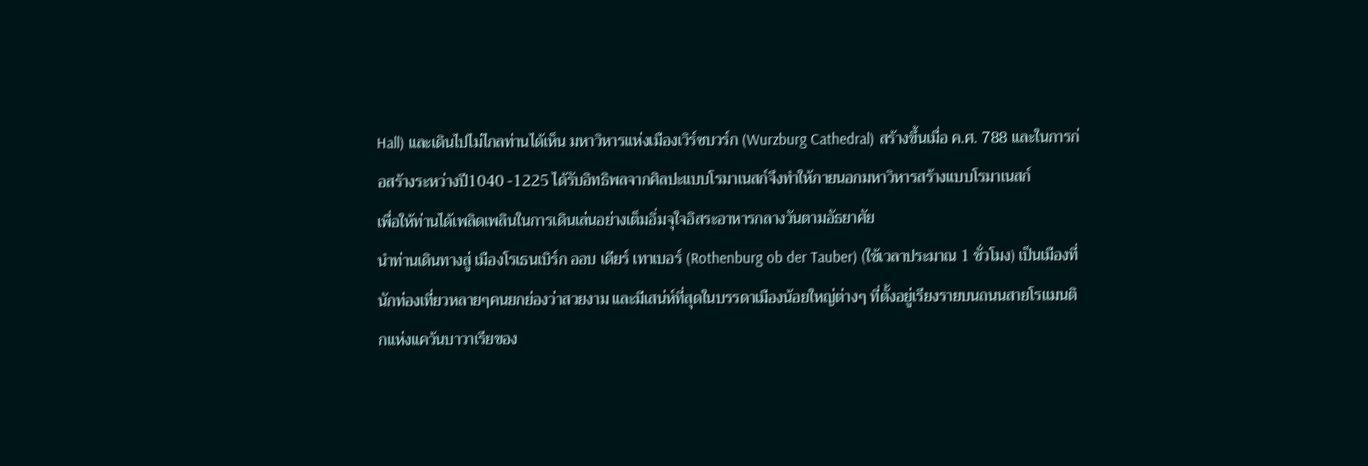Hall) และเดินไปไม่ไกลท่านได้เห็น มหาวิหารแห่งเมืองเวิร์ซบวร์ก (Wurzburg Cathedral) สร้างขึ้นเมื่อ ค.ศ. 788 และในการก่อสร้างระหว่างปี1040 -1225 ได้รับอิทธิพลจากศิลปะแบบโรมาเนสก์จึงทำให้ภายนอกมหาวิหารสร้างแบบโรมาเนสก์
เพื่อให้ท่านได้เพลิดเพลินในการเดินเล่นอย่างเต็มอิ่มจุใจอิสระอาหารกลางวันตามอัธยาศัย
นำท่านเดินทางสู่ เมืองโรเธนเบิร์ก ออบ เดียร์ เทาเบอร์ (Rothenburg ob der Tauber) (ใช้เวลาประมาณ 1 ชั่วโมง) เป็นเมืองที่นักท่องเที่ยวหลายๆคนยกย่องว่าสวยงาม และมีเสน่ห์ที่สุดในบรรดาเมืองน้อยใหญ่ต่างๆ ที่ตั้งอยู่เรียงรายบนถนนสายโรเเมนติกแห่งแคว้นบาวาเรียของ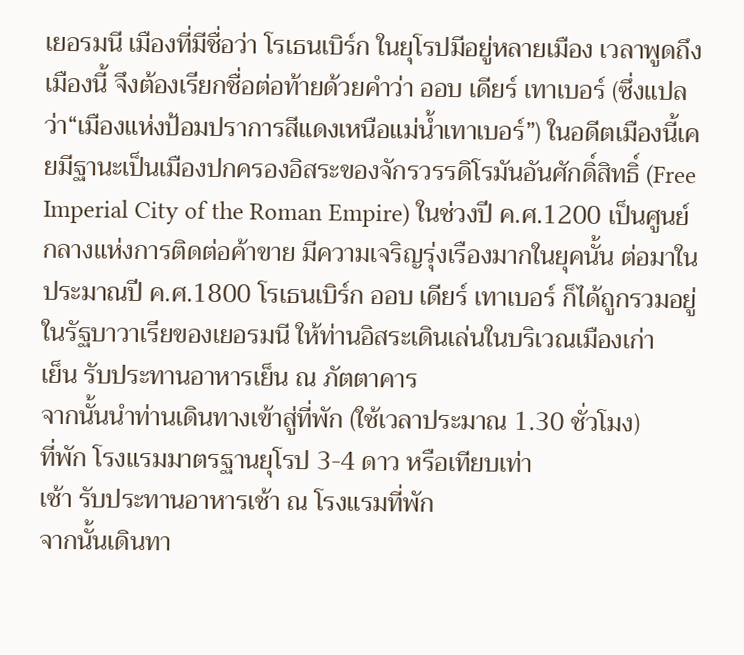เยอรมนี เมืองที่มีชื่อว่า โรเธนเบิร์ก ในยุโรปมีอยู่หลายเมือง เวลาพูดถึงเมืองนี้ จึงต้องเรียกชื่อต่อท้ายด้วยคำว่า ออบ เดียร์ เทาเบอร์ (ซึ่งแปลว่า“เมืองแห่งป้อมปราการสีแดงเหนือแม่น้ำเทาเบอร์”) ในอดีตเมืองนี้เคยมีฐานะเป็นเมืองปกครองอิสระของจักรวรรดิโรมันอันศักดิ์สิทธิ์ (Free Imperial City of the Roman Empire) ในช่วงปี ค.ศ.1200 เป็นศูนย์กลางแห่งการติดต่อค้าขาย มีความเจริญรุ่งเรืองมากในยุคนั้น ต่อมาในประมาณปี ค.ศ.1800 โรเธนเบิร์ก ออบ เดียร์ เทาเบอร์ ก็ได้ถูกรวมอยู่ในรัฐบาวาเรียของเยอรมนี ให้ท่านอิสระเดินเล่นในบริเวณเมืองเก่า
เย็น รับประทานอาหารเย็น ณ ภัตตาคาร
จากนั้นนำท่านเดินทางเข้าสู่ที่พัก (ใช้เวลาประมาณ 1.30 ชั่วโมง)
ที่พัก โรงแรมมาตรฐานยุโรป 3-4 ดาว หรือเทียบเท่า
เช้า รับประทานอาหารเช้า ณ โรงแรมที่พัก
จากนั้นเดินทา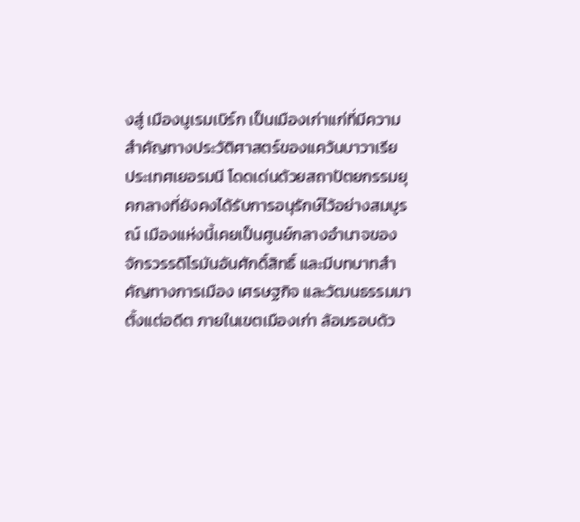งสู่ เมืองนูเรมเบิร์ก เป็นเมืองเก่าแก่ที่มีความสำคัญทางประวัติศาสตร์ของแคว้นบาวาเรีย ประเทศเยอรมนี โดดเด่นด้วยสถาปัตยกรรมยุคกลางที่ยังคงได้รับการอนุรักษ์ไว้อย่างสมบูรณ์ เมืองแห่งนี้เคยเป็นศูนย์กลางอำนาจของจักรวรรดิโรมันอันศักดิ์สิทธิ์ และมีบทบาทสำคัญทางการเมือง เศรษฐกิจ และวัฒนธรรมมาตั้งแต่อดีต ภายในเขตเมืองเก่า ล้อมรอบด้ว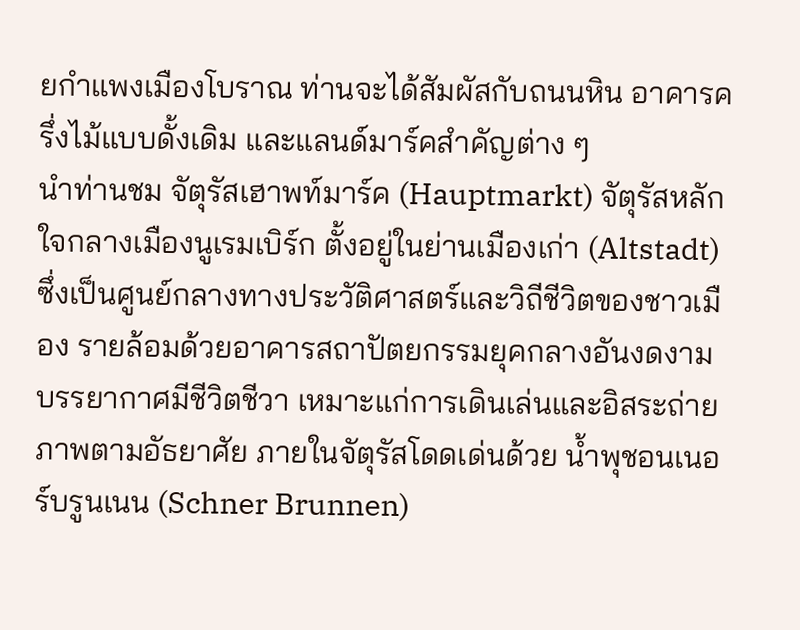ยกำแพงเมืองโบราณ ท่านจะได้สัมผัสกับถนนหิน อาคารครึ่งไม้แบบดั้งเดิม และแลนด์มาร์คสำคัญต่าง ๆ
นำท่านชม จัตุรัสเฮาพท์มาร์ค (Hauptmarkt) จัตุรัสหลักใจกลางเมืองนูเรมเบิร์ก ตั้งอยู่ในย่านเมืองเก่า (Altstadt) ซึ่งเป็นศูนย์กลางทางประวัติศาสตร์และวิถีชีวิตของชาวเมือง รายล้อมด้วยอาคารสถาปัตยกรรมยุคกลางอันงดงาม บรรยากาศมีชีวิตชีวา เหมาะแก่การเดินเล่นและอิสระถ่ายภาพตามอัธยาศัย ภายในจัตุรัสโดดเด่นด้วย น้ำพุชอนเนอร์บรูนเนน (Schner Brunnen)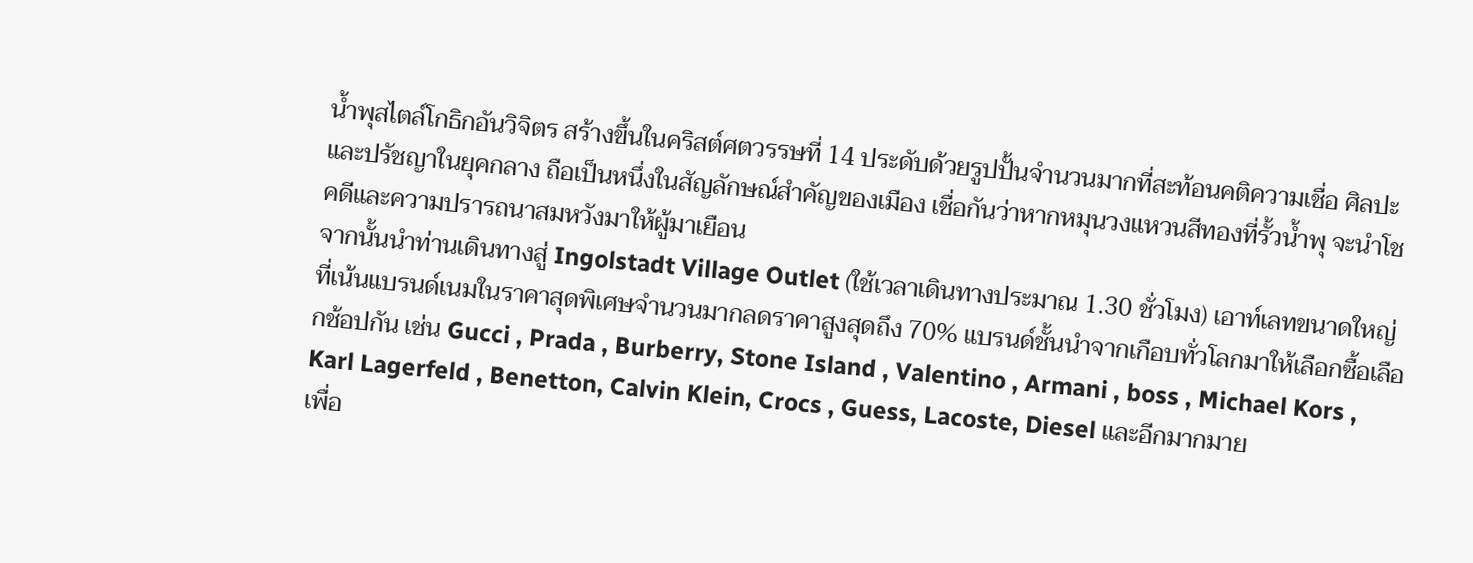น้ำพุสไตล์โกธิกอันวิจิตร สร้างขึ้นในคริสต์ศตวรรษที่ 14 ประดับด้วยรูปปั้นจำนวนมากที่สะท้อนคติความเชื่อ ศิลปะ และปรัชญาในยุคกลาง ถือเป็นหนึ่งในสัญลักษณ์สำคัญของเมือง เชื่อกันว่าหากหมุนวงแหวนสีทองที่รั้วน้ำพุ จะนำโชคดีและความปรารถนาสมหวังมาให้ผู้มาเยือน
จากนั้นนำท่านเดินทางสู่ Ingolstadt Village Outlet (ใช้เวลาเดินทางประมาณ 1.30 ชั่วโมง) เอาท์เลทขนาดใหญ่ที่เน้นแบรนด์เนมในราคาสุดพิเศษจำนวนมากลดราคาสูงสุดถึง 70% แบรนด์ชั้นนำจากเกือบทั่วโลกมาให้เลือกซื้อเลือกช้อปกัน เช่น Gucci , Prada , Burberry, Stone Island , Valentino , Armani , boss , Michael Kors , Karl Lagerfeld , Benetton, Calvin Klein, Crocs , Guess, Lacoste, Diesel และอีกมากมาย
เพื่อ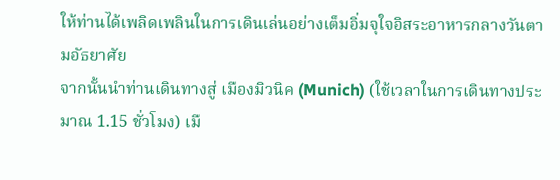ให้ท่านได้เพลิดเพลินในการเดินเล่นอย่างเต็มอิ่มจุใจอิสระอาหารกลางวันตามอัธยาศัย
จากนั้นนำท่านเดินทางสู่ เมืองมิวนิค (Munich) (ใช้เวลาในการเดินทางประมาณ 1.15 ชั่วโมง) เมื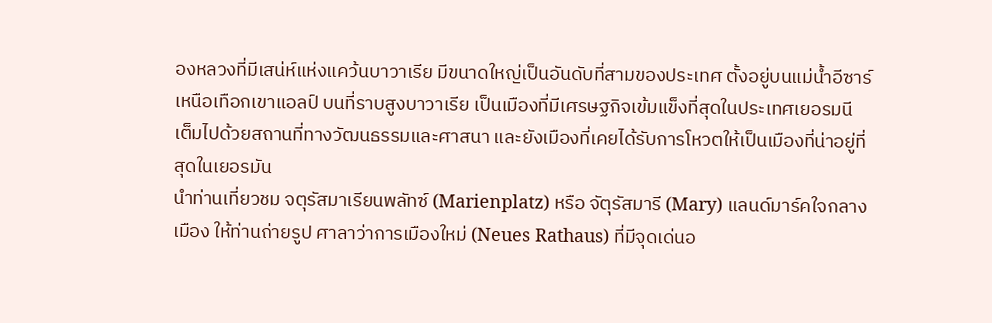องหลวงที่มีเสน่ห์แห่งแคว้นบาวาเรีย มีขนาดใหญ่เป็นอันดับที่สามของประเทศ ตั้งอยู่บนแม่น้ำอีซาร์เหนือเทือกเขาแอลป์ บนที่ราบสูงบาวาเรีย เป็นเมืองที่มีเศรษฐกิจเข้มแข็งที่สุดในประเทศเยอรมนี เต็มไปด้วยสถานที่ทางวัฒนธรรมและศาสนา และยังเมืองที่เคยได้รับการโหวตให้เป็นเมืองที่น่าอยู่ที่สุดในเยอรมัน
นำท่านเที่ยวชม จตุรัสมาเรียนพลัทซ์ (Marienplatz) หรือ จัตุรัสมารี (Mary) แลนด์มาร์คใจกลางเมือง ให้ท่านถ่ายรูป ศาลาว่าการเมืองใหม่ (Neues Rathaus) ที่มีจุดเด่นอ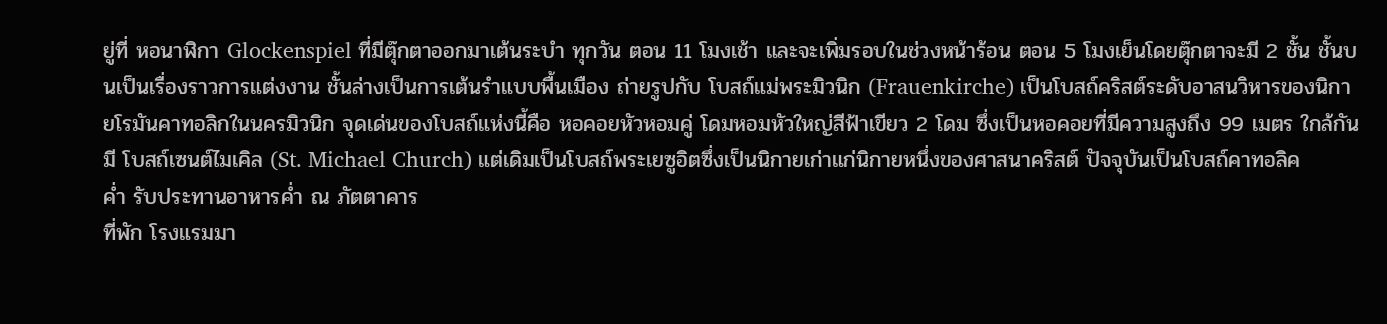ยู่ที่ หอนาฬิกา Glockenspiel ที่มีตุ๊กตาออกมาเต้นระบํา ทุกวัน ตอน 11 โมงเช้า และจะเพิ่มรอบในช่วงหน้าร้อน ตอน 5 โมงเย็นโดยตุ๊กตาจะมี 2 ชั้น ชั้นบนเป็นเรื่องราวการแต่งงาน ชั้นล่างเป็นการเต้นรำแบบพื้นเมือง ถ่ายรูปกับ โบสถ์แม่พระมิวนิก (Frauenkirche) เป็นโบสถ์คริสต์ระดับอาสนวิหารของนิกายโรมันคาทอลิกในนครมิวนิก จุดเด่นของโบสถ์แห่งนี้คือ หอคอยหัวหอมคู่ โดมหอมหัวใหญ่สีฟ้าเขียว 2 โดม ซึ่งเป็นหอคอยที่มีความสูงถึง 99 เมตร ใกล้กันมี โบสถ์เซนต์ไมเคิล (St. Michael Church) แต่เดิมเป็นโบสถ์พระเยซูอิตซึ่งเป็นนิกายเก่าแก่นิกายหนึ่งของศาสนาคริสต์ ปัจจุบันเป็นโบสถ์คาทอลิค
ค่ำ รับประทานอาหารค่ำ ณ ภัตตาคาร
ที่พัก โรงแรมมา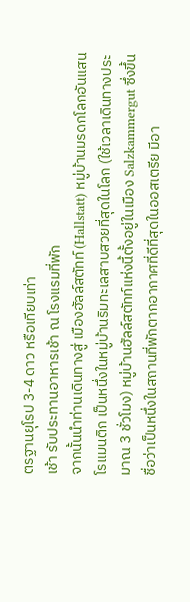ตรฐานยุโรป 3-4 ดาว หรือเทียบเท่า
เช้า รับประทานอาหารเช้า ณ โรงแรมที่พัก
จากนั้นนำท่านเดินทางสู่ เมืองฮัลล์สตัทท์ (Hallstatt) หมู่บ้านมรดกโลกอันแสนโรแมนติก เป็นหนึ่งในหมู่บ้านริมทะเลสาบสวยที่สุดในโลก (ใช้เวลาเดินทางประมาณ 3 ชั่วโมง) หมู่บ้านฮัลล์สตัทท์แห่งนี้ตั้งอยู่ในเมือง Salzkammergut ซึ่งขึ้นชื่อว่าเป็นหนึ่งในสถานที่พักตากอากาศที่ดีที่สุดในออสเตรีย มีอา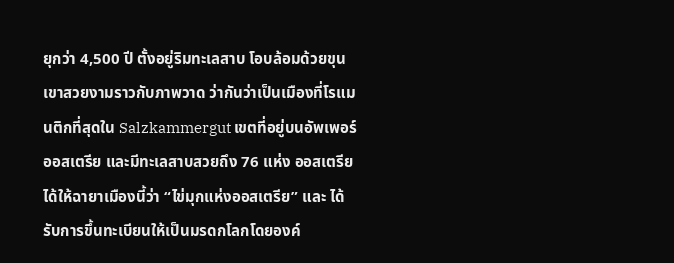ยุกว่า 4,500 ปี ตั้งอยู่ริมทะเลสาบ โอบล้อมด้วยขุนเขาสวยงามราวกับภาพวาด ว่ากันว่าเป็นเมืองที่โรแมนติกที่สุดใน Salzkammergut เขตที่อยู่บนอัพเพอร์ออสเตรีย และมีทะเลสาบสวยถึง 76 แห่ง ออสเตรียได้ให้ฉายาเมืองนี้ว่า “ไข่มุกแห่งออสเตรีย” และ ได้รับการขึ้นทะเบียนให้เป็นมรดกโลกโดยองค์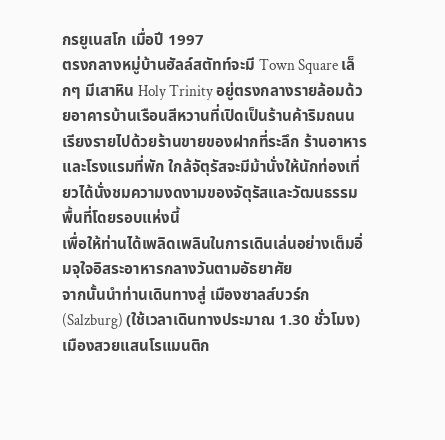กรยูเนสโก เมื่อปี 1997
ตรงกลางหมู่บ้านฮัลล์สตัทท์จะมี Town Square เล็กๆ มีเสาหิน Holy Trinity อยู่ตรงกลางรายล้อมด้วยอาคารบ้านเรือนสีหวานที่เปิดเป็นร้านค้าริมถนนเรียงรายไปด้วยร้านขายของฝากที่ระลึก ร้านอาหารและโรงแรมที่พัก ใกล้จัตุรัสจะมีม้านั่งให้นักท่องเที่ยวได้นั่งชมความงดงามของจัตุรัสและวัฒนธรรมพื้นที่โดยรอบแห่งนี้
เพื่อให้ท่านได้เพลิดเพลินในการเดินเล่นอย่างเต็มอิ่มจุใจอิสระอาหารกลางวันตามอัธยาศัย
จากนั้นนำท่านเดินทางสู่ เมืองซาลส์บวร์ก (Salzburg) (ใช้เวลาเดินทางประมาณ 1.30 ชั่วโมง) เมืองสวยแสนโรแมนติก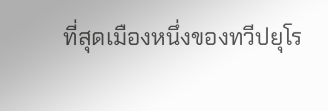ที่สุดเมืองหนึ่งของทวีปยุโร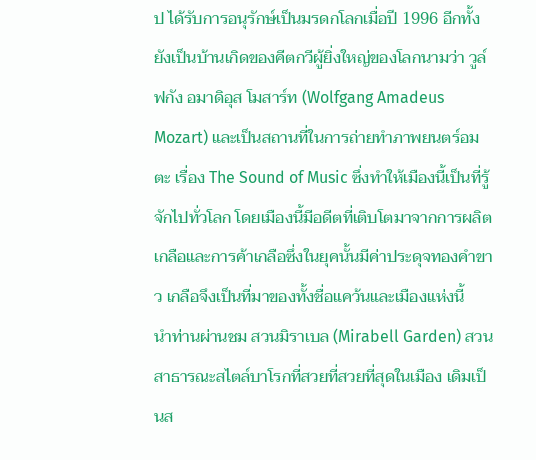ป ได้รับการอนุรักษ์เป็นมรดกโลกเมื่อปี 1996 อีกทั้งยังเป็นบ้านเกิดของคีตกวีผู้ยิ่งใหญ่ของโลกนามว่า วูล์ฟกัง อมาดิอุส โมสาร์ท (Wolfgang Amadeus Mozart) และเป็นสถานที่ในการถ่ายทำภาพยนตร์อมตะ เรื่อง The Sound of Music ซึ่งทำให้เมืองนี้เป็นที่รู้จักไปทั่วโลก โดยเมืองนี้มีอดีตที่เติบโตมาจากการผลิตเกลือและการค้าเกลือซึ่งในยุคนั้นมีค่าประดุจทองคำขาว เกลือจึงเป็นที่มาของทั้งชื่อแคว้นและเมืองแห่งนี้
นำท่านผ่านชม สวนมิราเบล (Mirabell Garden) สวนสาธารณะสไตล์บาโรกที่สวยที่สวยที่สุดในเมือง เดิมเป็นส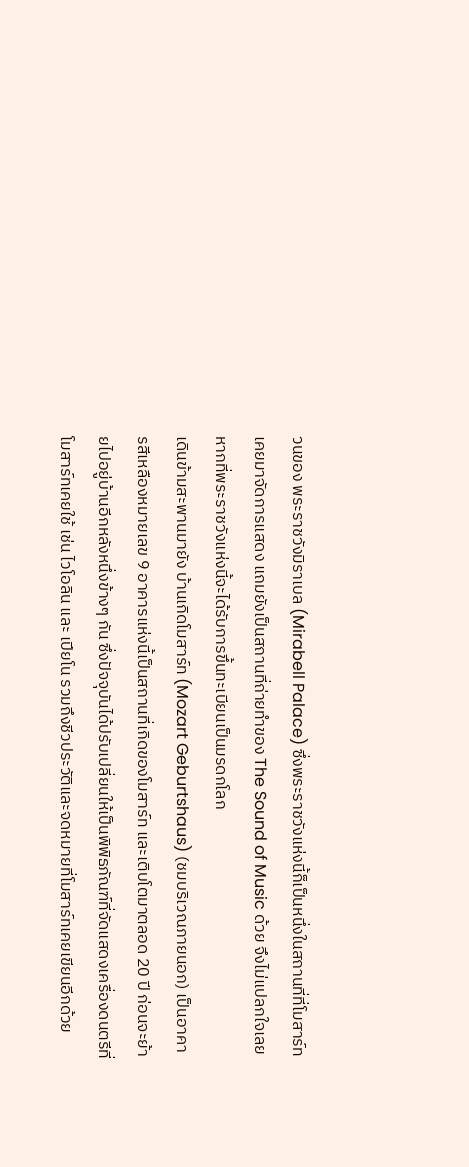วนของ พระราชวังมิราเบล (Mirabell Palace) ซึ่งพระราชวังแห่งนี้ก็เป็นหนึ่งในสถานที่ที่โมสาร์ทเคยมาจัดการแสดง แถมยังเป็นสถานที่ถ่ายทำของ The Sound of Music ด้วย จึงไม่แปลกใจเลยหากที่พระราชวังแห่งนี้จะได้รับการขึ้นทะเบียนเป็นมรดกโลก
เดินข้ามสะพานมายัง บ้านเกิดโมสาร์ท (Mozart Geburtshaus) (ชมบริเวณภายนอก) เป็นอาคารสีเหลืองหมายเลข 9 อาคารแห่งนี้เป็นสถานที่เกิดของโมสาร์ท และเติบโตมาตลอด 20 ปี ก่อนจะย้ายไปอยู่บ้านอีกหลังหนึ่งข้างๆ กัน ซึ่งปัจจุบันได้ปรับเปลี่ยนให้เป็นพิพิธภัณฑ์ที่จัดแสดงเครื่องดนตรีที่โมสาร์ทเคยใช้ เช่น ไวโอลิน และ เปียโน รวมถึงชีวประวัติและจดหมายที่โมสาร์ทเคยเขียนอีกด้วย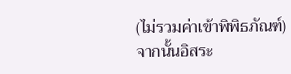(ไม่รวมค่าเข้าพิพิธภัณฑ์)
จากนั้นอิสระ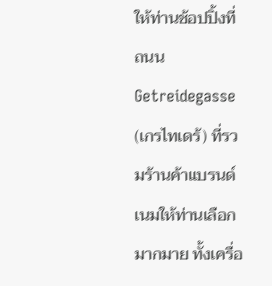ให้ท่านช้อปปิ้งที่ถนน Getreidegasse (เกรไทเดร้) ที่รวมร้านค้าแบรนด์เนมให้ท่านเลือกมากมาย ทั้งเครื่อ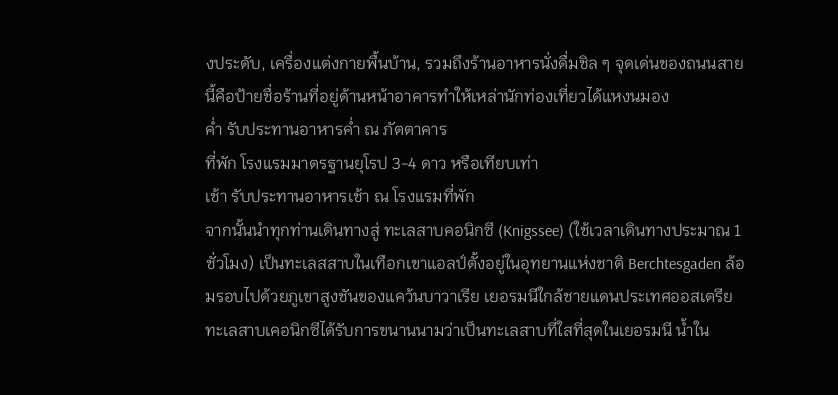งประดับ, เครื่องแต่งกายพื้นบ้าน, รวมถึงร้านอาหารนั่งดื่มชิล ๆ จุดเด่นของถนนสายนี้คือป้ายชื่อร้านที่อยู่ด้านหน้าอาคารทำให้เหล่านักท่องเที่ยวได้แหงนมอง
ค่ำ รับประทานอาหารค่ำ ณ ภัตตาคาร
ที่พัก โรงแรมมาตรฐานยุโรป 3-4 ดาว หรือเทียบเท่า
เช้า รับประทานอาหารเช้า ณ โรงแรมที่พัก
จากนั้นนำทุกท่านเดินทางสู่ ทะเลสาบคอนิกซี (Knigssee) (ใช้เวลาเดินทางประมาณ 1 ชั่วโมง) เป็นทะเลสสาบในเทือกเขาแอลป์ตั้งอยู่ในอุทยานแห่งชาติ Berchtesgaden ล้อมรอบไปด้วยภูเขาสูงชันของแคว้นบาวาเรีย เยอรมนีใกล้ชายแดนประเทศออสเตรียทะเลสาบเคอนิกซีได้รับการขนานนามว่าเป็นทะเลสาบที่ใสที่สุดในเยอรมนี น้ำใน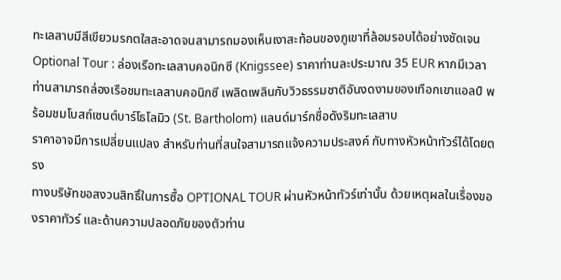ทะเลสาบมีสีเขียวมรกตใสสะอาดจนสามารถมองเห็นเงาสะท้อนของภูเขาที่ล้อมรอบได้อย่างชัดเจน
Optional Tour : ล่องเรือทะเลสาบคอนิกซี (Knigssee) ราคาท่านละประมาณ 35 EUR หากมีเวลา ท่านสามารถล่องเรือชมทะเลสาบคอนิกซี เพลิดเพลินกับวิวธรรมชาติอันงดงามของเทือกเขาแอลป์ พร้อมชมโบสถ์เซนต์บาร์โธโลมิว (St. Bartholom) แลนด์มาร์กชื่อดังริมทะเลสาบ
ราคาอาจมีการเปลี่ยนแปลง สำหรับท่านที่สนใจสามารถแจ้งความประสงค์ กับทางหัวหน้าทัวร์ได้โดยตรง
ทางบริษัทขอสงวนสิทธิ์ในการซื้อ OPTIONAL TOUR ผ่านหัวหน้าทัวร์เท่านั้น ด้วยเหตุผลในเรื่องของราคาทัวร์ และด้านความปลอดภัยของตัวท่าน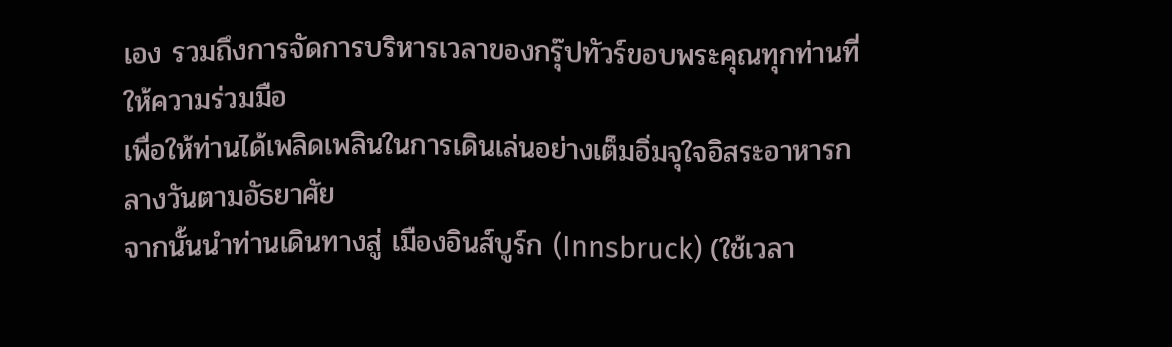เอง รวมถึงการจัดการบริหารเวลาของกรุ๊ปทัวร์ขอบพระคุณทุกท่านที่ให้ความร่วมมือ
เพื่อให้ท่านได้เพลิดเพลินในการเดินเล่นอย่างเต็มอิ่มจุใจอิสระอาหารกลางวันตามอัธยาศัย
จากนั้นนำท่านเดินทางสู่ เมืองอินส์บูร์ก (Innsbruck) (ใช้เวลา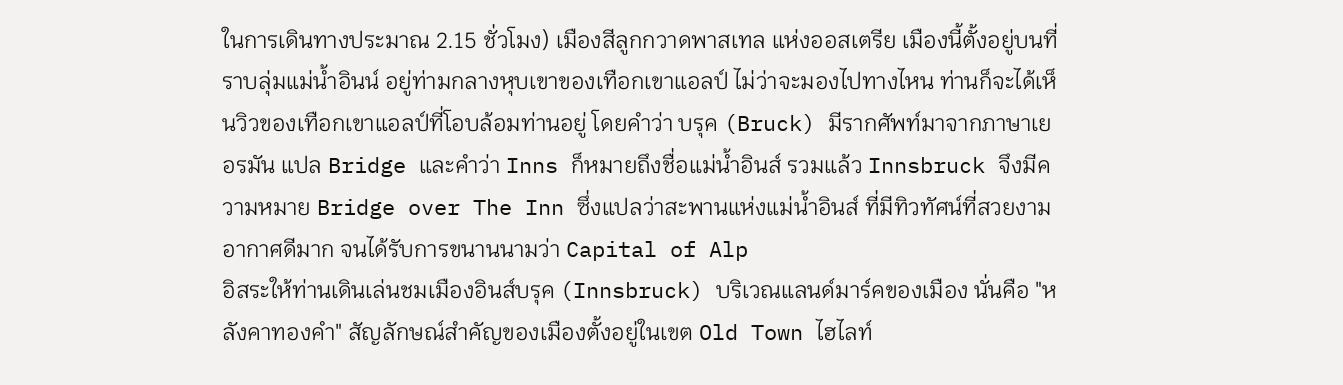ในการเดินทางประมาณ 2.15 ชั่วโมง) เมืองสีลูกกวาดพาสเทล แห่งออสเตรีย เมืองนี้ตั้งอยู่บนที่ราบลุ่มแม่น้ำอินน์ อยู่ท่ามกลางหุบเขาของเทือกเขาแอลป์ ไม่ว่าจะมองไปทางไหน ท่านก็จะได้เห็นวิวของเทือกเขาแอลป์ที่โอบล้อมท่านอยู่ โดยคำว่า บรุค (Bruck) มีรากศัพท์มาจากภาษาเยอรมัน แปล Bridge และคำว่า Inns ก็หมายถึงชื่อแม่น้ำอินส์ รวมแล้ว Innsbruck จึงมีความหมาย Bridge over The Inn ซึ่งแปลว่าสะพานแห่งแม่น้ำอินส์ ที่มีทิวทัศน์ที่สวยงาม อากาศดีมาก จนได้รับการขนานนามว่า Capital of Alp
อิสระให้ท่านเดินเล่นชมเมืองอินส์บรุค (Innsbruck) บริเวณแลนด์มาร์คของเมือง นั่นคือ "หลังคาทองคำ" สัญลักษณ์สำคัญของเมืองตั้งอยู่ในเขต Old Town ไฮไลท์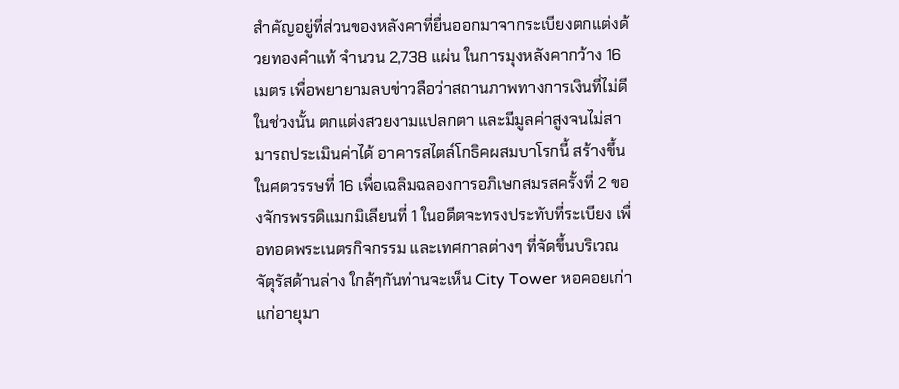สำคัญอยู่ที่ส่วนของหลังคาที่ยื่นออกมาจากระเบียงตกแต่งด้วยทองคำแท้ จำนวน 2,738 แผ่น ในการมุงหลังคากว้าง 16 เมตร เพื่อพยายามลบข่าวลือว่าสถานภาพทางการเงินที่ไม่ดีในช่วงนั้น ตกแต่งสวยงามแปลกตา และมีมูลค่าสูงจนไม่สามารถประเมินค่าได้ อาคารสไตล์โกธิคผสมบาโรกนี้ สร้างขึ้นในศตวรรษที่ 16 เพื่อเฉลิมฉลองการอภิเษกสมรสครั้งที่ 2 ของจักรพรรดิแมกมิเลียนที่ 1 ในอดีตจะทรงประทับที่ระเบียง เพื่อทอดพระเนตรกิจกรรม และเทศกาลต่างๆ ที่จัดขึ้นบริเวณจัตุรัสด้านล่าง ใกล้ๆกันท่านจะเห็น City Tower หอคอยเก่าแก่อายุมา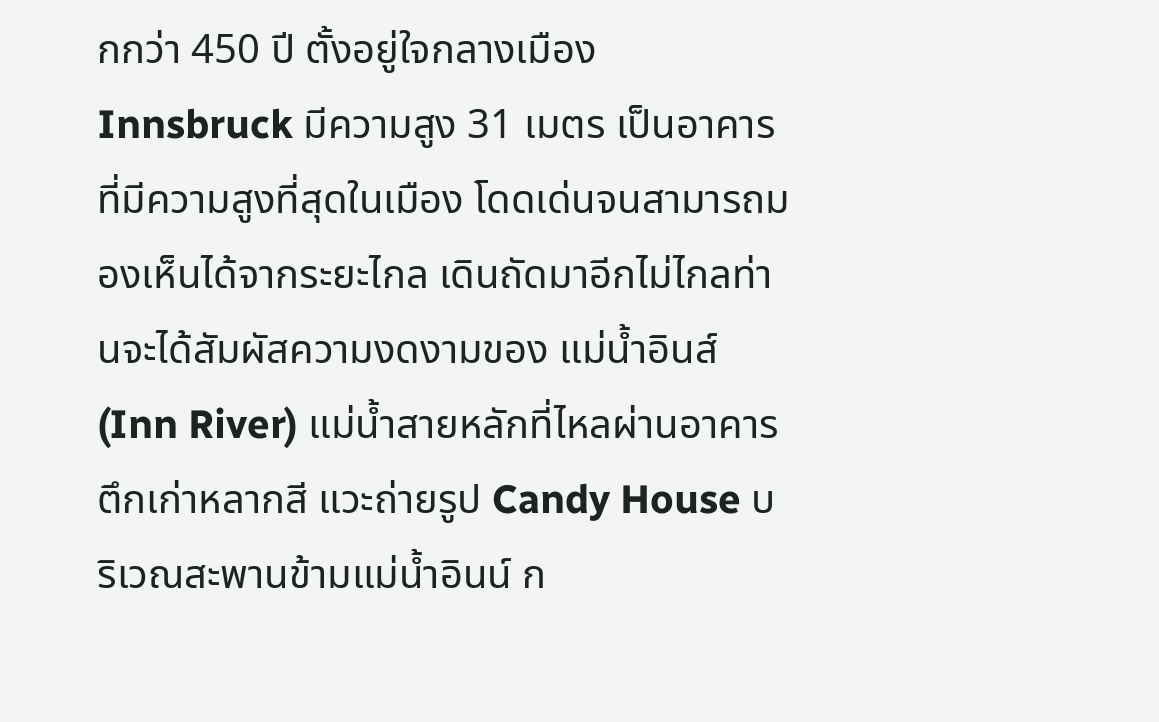กกว่า 450 ปี ตั้งอยู่ใจกลางเมือง Innsbruck มีความสูง 31 เมตร เป็นอาคารที่มีความสูงที่สุดในเมือง โดดเด่นจนสามารถมองเห็นได้จากระยะไกล เดินถัดมาอีกไม่ไกลท่านจะได้สัมผัสความงดงามของ แม่น้ำอินส์ (Inn River) แม่น้ำสายหลักที่ไหลผ่านอาคารตึกเก่าหลากสี แวะถ่ายรูป Candy House บริเวณสะพานข้ามแม่น้ำอินน์ ก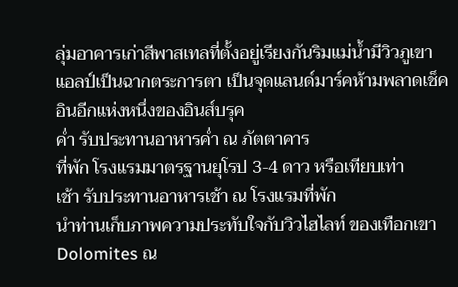ลุ่มอาคารเก่าสีพาสเทลที่ตั้งอยู่เรียงกันริมแม่น้ำมีวิวภูเขาแอลป์เป็นฉากตระการตา เป็นจุดแลนด์มาร์คห้ามพลาดเช็คอินอีกแห่งหนึ่งของอินส์บรุค
ค่ำ รับประทานอาหารค่ำ ณ ภัตตาคาร
ที่พัก โรงแรมมาตรฐานยุโรป 3-4 ดาว หรือเทียบเท่า
เช้า รับประทานอาหารเช้า ณ โรงแรมที่พัก
นำท่านเก็บภาพความประทับใจกับวิวไฮไลท์ ของเทือกเขา Dolomites ณ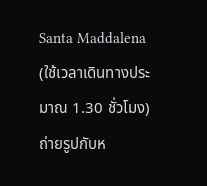Santa Maddalena (ใช้เวลาเดินทางประมาณ 1.30 ชั่วโมง) ถ่ายรูปกับห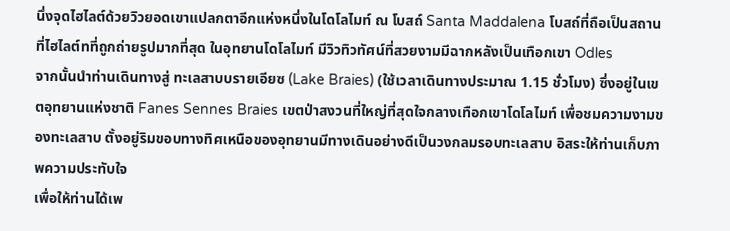นึ่งจุดไฮไลต์ด้วยวิวยอดเขาแปลกตาอีกแห่งหนึ่งในโดโลไมท์ ณ โบสถ์ Santa Maddalena โบสถ์ที่ถือเป็นสถานที่ไฮไลต์ทที่ถูกถ่ายรูปมากที่สุด ในอุทยานโดโลไมท์ มีวิวทิวทัศน์ที่สวยงามมีฉากหลังเป็นเทือกเขา Odles
จากนั้นนำท่านเดินทางสู่ ทะเลสาบบรายเอียซ (Lake Braies) (ใช้เวลาเดินทางประมาณ 1.15 ชั่วโมง) ซึ่งอยู่ในเขตอุทยานแห่งชาติ Fanes Sennes Braies เขตป่าสงวนที่ใหญ่ที่สุดใจกลางเทือกเขาโดโลไมท์ เพื่อชมความงามของทะเลสาบ ตั้งอยู่ริมขอบทางทิศเหนือของอุทยานมีทางเดินอย่างดีเป็นวงกลมรอบทะเลสาบ อิสระให้ท่านเก็บภาพความประทับใจ
เพื่อให้ท่านได้เพ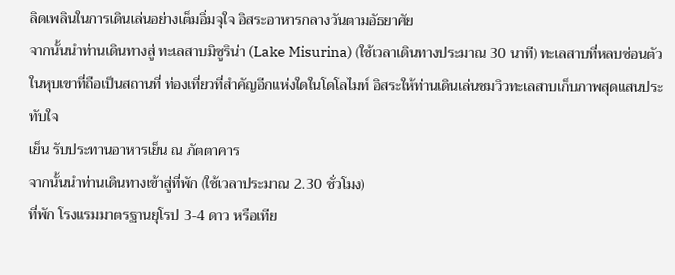ลิดเพลินในการเดินเล่นอย่างเต็มอิ่มจุใจ อิสระอาหารกลางวันตามอัธยาศัย
จากนั้นนำท่านเดินทางสู่ ทะเลสาบมิซูริน่า (Lake Misurina) (ใช้เวลาเดินทางประมาณ 30 นาที) ทะเลสาบที่หลบซ่อนตัวในหุบเขาที่ถือเป็นสถานที่ ท่องเที่ยวที่สำคัญอีกแห่งใดในโดโลไมท์ อิสระให้ท่านเดินเล่นชมวิวทะเลสาบเก็บภาพสุดแสนประทับใจ
เย็น รับประทานอาหารเย็น ณ ภัตตาคาร
จากนั้นนำท่านเดินทางเข้าสู่ที่พัก (ใช้เวลาประมาณ 2.30 ชั่วโมง)
ที่พัก โรงแรมมาตรฐานยุโรป 3-4 ดาว หรือเทีย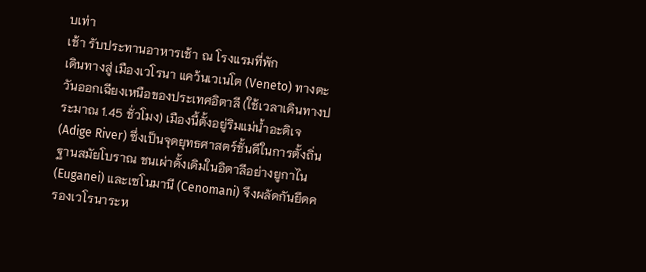บเท่า
เช้า รับประทานอาหารเช้า ณ โรงแรมที่พัก
เดินทางสู่ เมืองเวโรนา แคว้นเวเนโต (Veneto) ทางตะวันออกเฉียงเหนือของประเทศอิตาลี (ใช้เวลาเดินทางประมาณ 1.45 ชั่วโมง) เมืองนี้ตั้งอยู่ริมแม่น้ำอะดิเจ (Adige River) ซึ่งเป็นจุดยุทธศาสตร์ชั้นดีในการตั้งถิ่นฐานสมัยโบราณ ชนเผ่าดั้งเดิมในอิตาลีอย่างยูกาไน (Euganei) และเซโนมานี (Cenomani) จึงผลัดกันยึดครองเวโรนาระห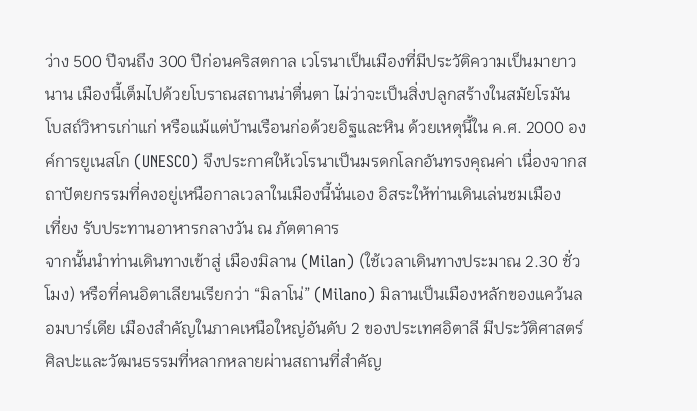ว่าง 500 ปีจนถึง 300 ปีก่อนคริสตกาล เวโรนาเป็นเมืองที่มีประวัติความเป็นมายาวนาน เมืองนี้เต็มไปด้วยโบราณสถานน่าตื่นตา ไม่ว่าจะเป็นสิ่งปลูกสร้างในสมัยโรมัน โบสถ์วิหารเก่าแก่ หรือแม้แต่บ้านเรือนก่อด้วยอิฐและหิน ด้วยเหตุนี้ใน ค.ศ. 2000 องค์การยูเนสโก (UNESCO) จึงประกาศให้เวโรนาเป็นมรดกโลกอันทรงคุณค่า เนื่องจากสถาปัตยกรรมที่คงอยู่เหนือกาลเวลาในเมืองนี้นั่นเอง อิสระให้ท่านเดินเล่นชมเมือง
เที่ยง รับประทานอาหารกลางวัน ณ ภัตตาคาร
จากนั้นนำท่านเดินทางเข้าสู่ เมืองมิลาน (Milan) (ใช้เวลาเดินทางประมาณ 2.30 ชั่วโมง) หรือที่คนอิตาเลียนเรียกว่า “มิลาโน่” (Milano) มิลานเป็นเมืองหลักของแคว้นลอมบาร์เดีย เมืองสำคัญในภาคเหนือใหญ่อันดับ 2 ของประเทศอิตาลี มีประวัติศาสตร์ศิลปะและวัฒนธรรมที่หลากหลายผ่านสถานที่สำคัญ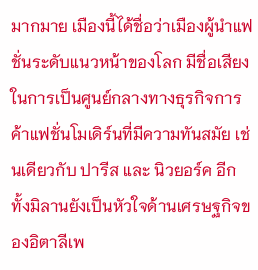มากมาย เมืองนี้ได้ชื่อว่าเมืองผู้นำแฟชั่นระดับแนวหน้าของโลก มีชื่อเสียงในการเป็นศูนย์กลางทางธุรกิจการค้าแฟชั่นโมเดิร์นที่มีความทันสมัย เช่นเดียวกับ ปารีส และ นิวยอร์ค อีกทั้งมิลานยังเป็นหัวใจด้านเศรษฐกิจของอิตาลีเพ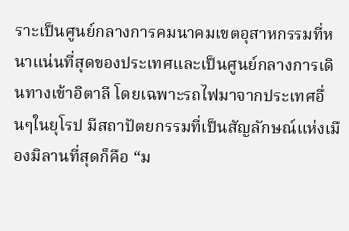ราะเป็นศูนย์กลางการคมนาคมเขตอุสาหกรรมที่หนาแน่นที่สุดของประเทศและเป็นศูนย์กลางการเดินทางเข้าอิตาลี โดยเฉพาะรถไฟมาจากประเทศอื่นๆในยุโรป มีสถาปัตยกรรมที่เป็นสัญลักษณ์แห่งเมืองมิลานที่สุดก็คือ “ม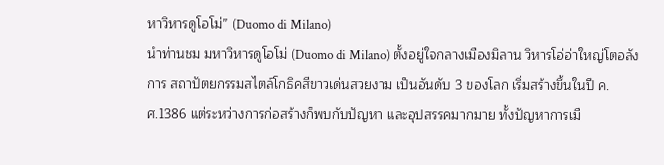หาวิหารดูโอโม่” (Duomo di Milano)
นำท่านชม มหาวิหารดูโอโม่ (Duomo di Milano) ตั้งอยู่ใจกลางเมืองมิลาน วิหารโอ่อ่าใหญ่โตอลังการ สถาปัตยกรรมสไตล์โกธิคสีขาวเด่นสวยงาม เป็นอันดับ 3 ของโลก เริ่มสร้างขึ้นในปี ค.ศ.1386 แต่ระหว่างการก่อสร้างก็พบกับปัญหา และอุปสรรคมากมาย ทั้งปัญหาการเมื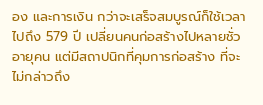อง และการเงิน กว่าจะเสร็จสมบูรณ์ก็ใช้เวลาไปถึง 579 ปี เปลี่ยนคนก่อสร้างไปหลายชั่วอายุคน แต่มีสถาปนิกที่คุมการก่อสร้าง ที่จะไม่กล่าวถึง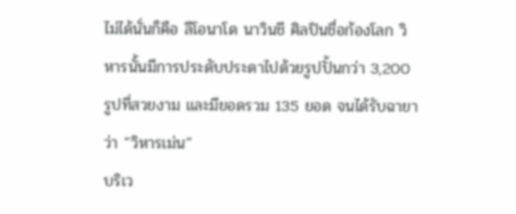ไม่ได้นั่นก็คือ ลีโอนาโด นาวินชี ศิลปินชื่อก้องโลก วิหารนั้นมีการประดับประดาไปด้วยรูปปั้นกว่า 3,200 รูปที่สวยงาม และมียอดรวม 135 ยอด จนได้รับฉายาว่า “วิหารเม่น”
บริเว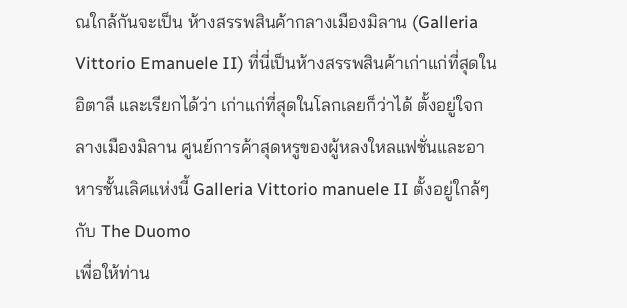ณใกล้กันจะเป็น ห้างสรรพสินค้ากลางเมืองมิลาน (Galleria Vittorio Emanuele II) ที่นี่เป็นห้างสรรพสินค้าเก่าแก่ที่สุดในอิตาลี และเรียกได้ว่า เก่าแก่ที่สุดในโลกเลยก็ว่าได้ ตั้งอยู่ใจกลางเมืองมิลาน ศูนย์การค้าสุดหรูของผู้หลงใหลแฟชั่นและอาหารชั้นเลิศแห่งนี้ Galleria Vittorio manuele II ตั้งอยู่ใกล้ๆกับ The Duomo
เพื่อให้ท่าน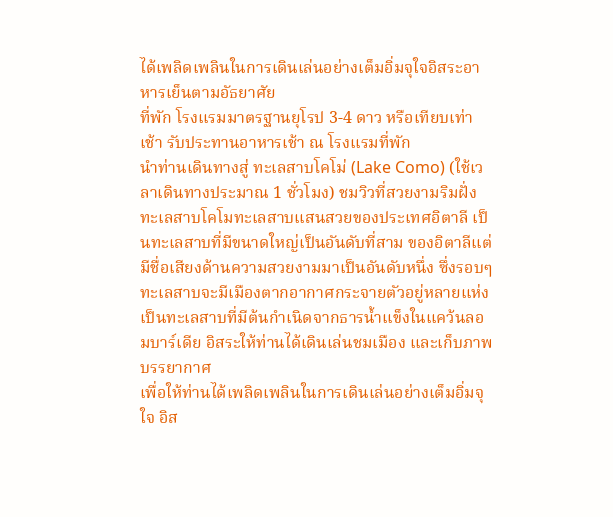ได้เพลิดเพลินในการเดินเล่นอย่างเต็มอิ่มจุใจอิสระอาหารเย็นตามอัธยาศัย
ที่พัก โรงแรมมาตรฐานยุโรป 3-4 ดาว หรือเทียบเท่า
เช้า รับประทานอาหารเช้า ณ โรงแรมที่พัก
นำท่านเดินทางสู่ ทะเลสาบโคโม่ (Lake Como) (ใช้เวลาเดินทางประมาณ 1 ชั่วโมง) ชมวิวที่สวยงามริมฝั่งทะเลสาบโคโมทะเลสาบแสนสวยของประเทศอิตาลี เป็นทะเลสาบที่มีขนาดใหญ่เป็นอันดับที่สาม ของอิตาลีแต่มีชื่อเสียงด้านความสวยงามมาเป็นอันดับหนึ่ง ซึ่งรอบๆทะเลสาบจะมีเมืองตากอากาศกระจายตัวอยู่หลายแห่งเป็นทะเลสาบที่มีต้นกำเนิดจากธารน้ำแข็งในแคว้นลอมบาร์เดีย อิสระให้ท่านได้เดินเล่นชมเมือง และเก็บภาพบรรยากาศ
เพื่อให้ท่านได้เพลิดเพลินในการเดินเล่นอย่างเต็มอิ่มจุใจ อิส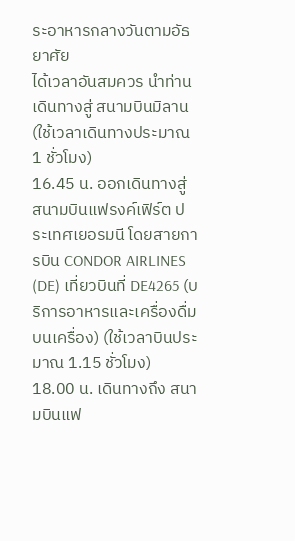ระอาหารกลางวันตามอัธยาศัย
ได้เวลาอันสมควร นำท่านเดินทางสู่ สนามบินมิลาน (ใช้เวลาเดินทางประมาณ 1 ชั่วโมง)
16.45 น. ออกเดินทางสู่ สนามบินแฟรงค์เฟิร์ต ประเทศเยอรมนี โดยสายการบิน CONDOR AIRLINES (DE) เที่ยวบินที่ DE4265 (บริการอาหารและเครื่องดื่มบนเครื่อง) (ใช้เวลาบินประมาณ 1.15 ชั่วโมง)
18.00 น. เดินทางถึง สนามบินแฟ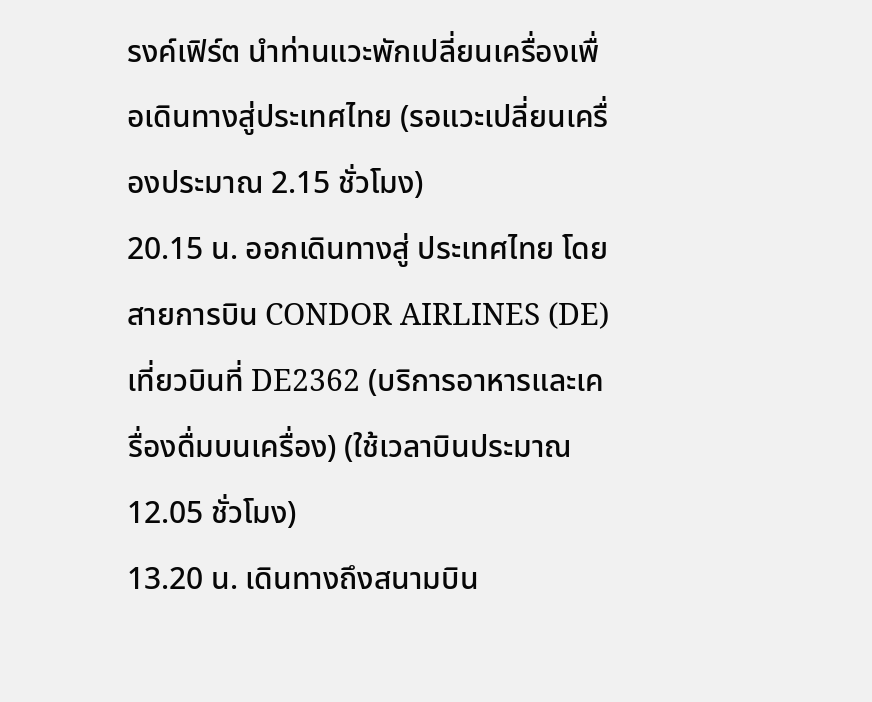รงค์เฟิร์ต นำท่านแวะพักเปลี่ยนเครื่องเพื่อเดินทางสู่ประเทศไทย (รอแวะเปลี่ยนเครื่องประมาณ 2.15 ชั่วโมง)
20.15 น. ออกเดินทางสู่ ประเทศไทย โดยสายการบิน CONDOR AIRLINES (DE) เที่ยวบินที่ DE2362 (บริการอาหารและเครื่องดื่มบนเครื่อง) (ใช้เวลาบินประมาณ 12.05 ชั่วโมง)
13.20 น. เดินทางถึงสนามบิน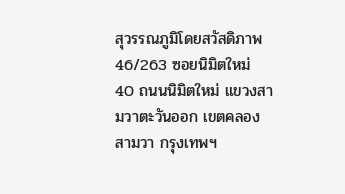สุวรรณภูมิโดยสวัสดิภาพ
46/263 ซอยนิมิตใหม่ 40 ถนนนิมิตใหม่ แขวงสามวาตะวันออก เขตคลองสามวา กรุงเทพฯ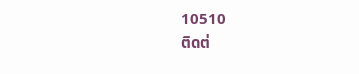10510
ติดต่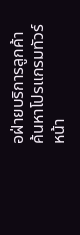อฝ่ายบริการลูกค้า
ค้นหาโปรแกรมทัวร์
หน้า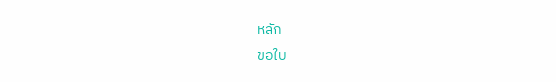หลัก
ขอใบ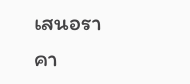เสนอราคา